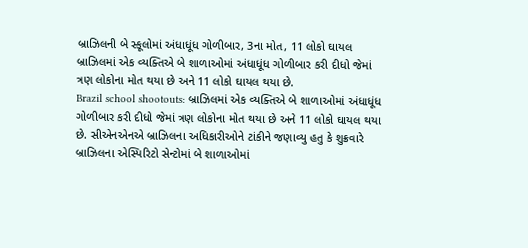બ્રાઝિલની બે સ્કૂલોમાં અંધાધૂંધ ગોળીબાર, 3ના મોત, 11 લોકો ઘાયલ
બ્રાઝિલમાં એક વ્યક્તિએ બે શાળાઓમાં અંધાધૂંધ ગોળીબાર કરી દીધો જેમાં ત્રણ લોકોના મોત થયા છે અને 11 લોકો ઘાયલ થયા છે.
Brazil school shootouts: બ્રાઝિલમાં એક વ્યક્તિએ બે શાળાઓમાં અંધાધૂંધ ગોળીબાર કરી દીધો જેમાં ત્રણ લોકોના મોત થયા છે અને 11 લોકો ઘાયલ થયા છે. સીએનએનએ બ્રાઝિલના અધિકારીઓને ટાંકીને જણાવ્યુ હતુ કે શુક્રવારે બ્રાઝિલના એસ્પિરિટો સેન્ટોમાં બે શાળાઓમાં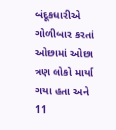બંદૂકધારીએ ગોળીબાર કરતાં ઓછામાં ઓછા ત્રણ લોકો માર્યા ગયા હતા અને 11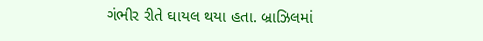ગંભીર રીતે ઘાયલ થયા હતા. બ્રાઝિલમાં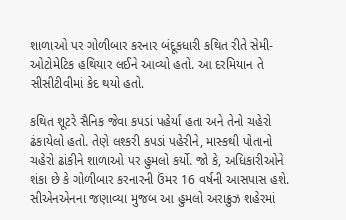શાળાઓ પર ગોળીબાર કરનાર બંદૂકધારી કથિત રીતે સેમી-ઓટોમેટિક હથિયાર લઈને આવ્યો હતો. આ દરમિયાન તે સીસીટીવીમાં કેદ થયો હતો.

કથિત શૂટરે સૈનિક જેવા કપડાં પહેર્યા હતા અને તેનો ચહેરો ઢંકાયેલો હતો. તેણે લશ્કરી કપડાં પહેરીને, માસ્કથી પોતાનો ચહેરો ઢાંકીને શાળાઓ પર હુમલો કર્યો. જો કે, અધિકારીઓને શંકા છે કે ગોળીબાર કરનારની ઉંમર 16 વર્ષની આસપાસ હશે. સીએનએનના જણાવ્યા મુજબ આ હુમલો અરાક્રુઝ શહેરમાં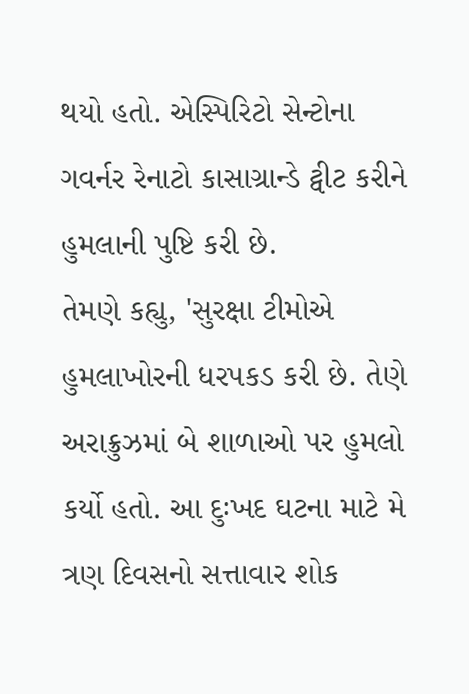થયો હતો. એસ્પિરિટો સેન્ટોના ગવર્નર રેનાટો કાસાગ્રાન્ડે ટ્વીટ કરીને હુમલાની પુષ્ટિ કરી છે.
તેમણે કહ્યુ, 'સુરક્ષા ટીમોએ હુમલાખોરની ધરપકડ કરી છે. તેણે અરાક્રુઝમાં બે શાળાઓ પર હુમલો કર્યો હતો. આ દુઃખદ ઘટના માટે મે ત્રણ દિવસનો સત્તાવાર શોક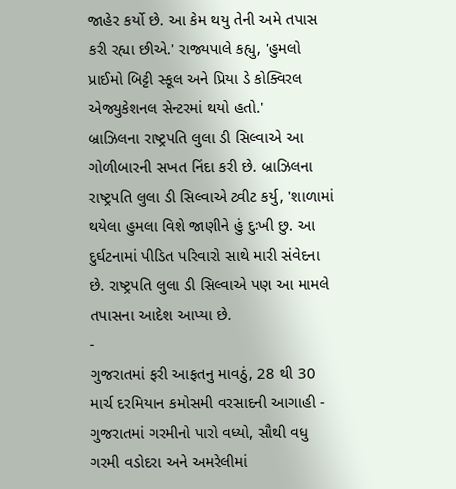જાહેર કર્યો છે. આ કેમ થયુ તેની અમે તપાસ કરી રહ્યા છીએ.' રાજ્યપાલે કહ્યુ, 'હુમલો પ્રાઈમો બિટ્ટી સ્કૂલ અને પ્રિયા ડે કોક્વિરલ એજ્યુકેશનલ સેન્ટરમાં થયો હતો.'
બ્રાઝિલના રાષ્ટ્રપતિ લુલા ડી સિલ્વાએ આ ગોળીબારની સખત નિંદા કરી છે. બ્રાઝિલના રાષ્ટ્રપતિ લુલા ડી સિલ્વાએ ટ્વીટ કર્યુ, 'શાળામાં થયેલા હુમલા વિશે જાણીને હું દુઃખી છુ. આ દુર્ઘટનામાં પીડિત પરિવારો સાથે મારી સંવેદના છે. રાષ્ટ્રપતિ લુલા ડી સિલ્વાએ પણ આ મામલે તપાસના આદેશ આપ્યા છે.
-
ગુજરાતમાં ફરી આફતનુ માવઠું, 28 થી 30 માર્ચ દરમિયાન કમોસમી વરસાદની આગાહી -
ગુજરાતમાં ગરમીનો પારો વધ્યો, સૌથી વધુ ગરમી વડોદરા અને અમરેલીમાં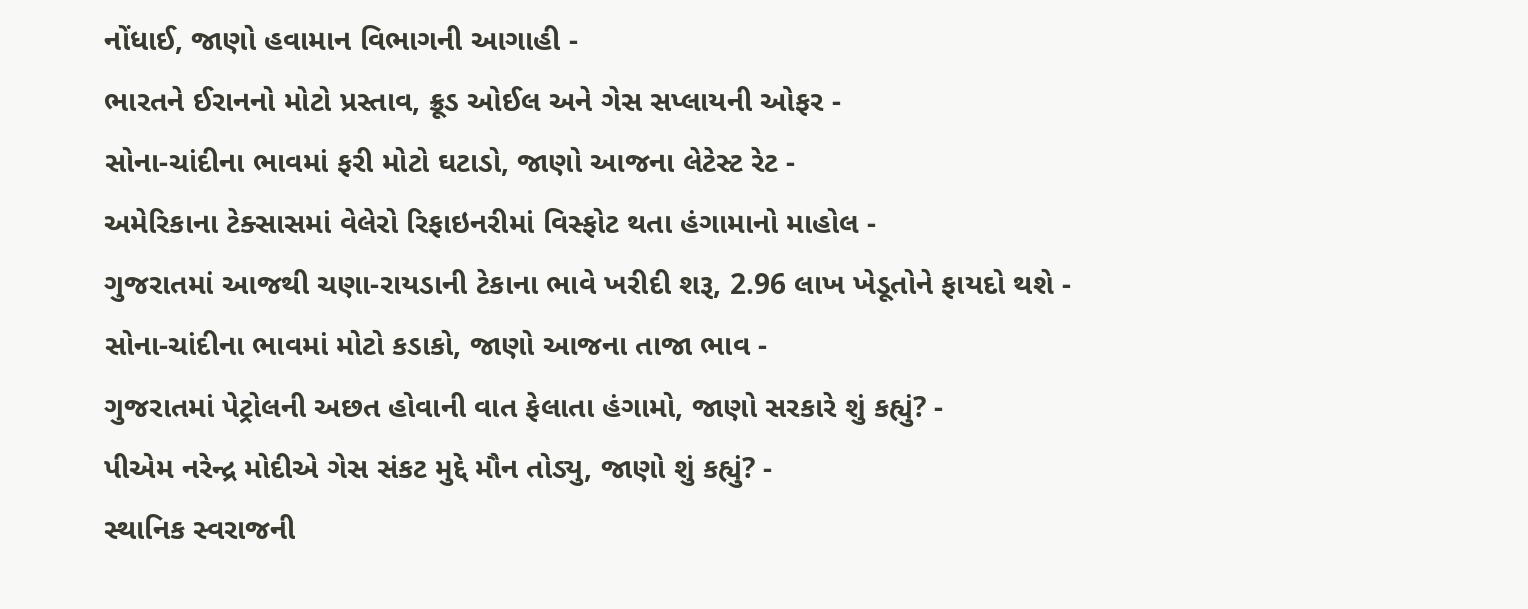નોંધાઈ, જાણો હવામાન વિભાગની આગાહી -
ભારતને ઈરાનનો મોટો પ્રસ્તાવ, ક્રૂડ ઓઈલ અને ગેસ સપ્લાયની ઓફર -
સોના-ચાંદીના ભાવમાં ફરી મોટો ઘટાડો, જાણો આજના લેટેસ્ટ રેટ -
અમેરિકાના ટેક્સાસમાં વેલેરો રિફાઇનરીમાં વિસ્ફોટ થતા હંગામાનો માહોલ -
ગુજરાતમાં આજથી ચણા-રાયડાની ટેકાના ભાવે ખરીદી શરૂ, 2.96 લાખ ખેડૂતોને ફાયદો થશે -
સોના-ચાંદીના ભાવમાં મોટો કડાકો, જાણો આજના તાજા ભાવ -
ગુજરાતમાં પેટ્રોલની અછત હોવાની વાત ફેલાતા હંગામો, જાણો સરકારે શું કહ્યું? -
પીએમ નરેન્દ્ર મોદીએ ગેસ સંકટ મુદ્દે મૌન તોડ્યુ, જાણો શું કહ્યું? -
સ્થાનિક સ્વરાજની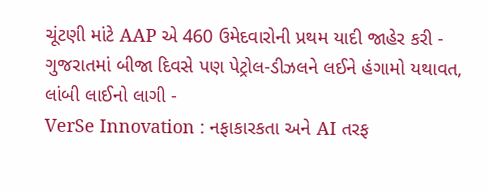ચૂંટણી માંટે AAP એ 460 ઉમેદવારોની પ્રથમ યાદી જાહેર કરી -
ગુજરાતમાં બીજા દિવસે પણ પેટ્રોલ-ડીઝલને લઈને હંગામો યથાવત, લાંબી લાઈનો લાગી -
VerSe Innovation : નફાકારકતા અને AI તરફ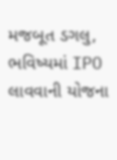મજબૂત ડગલુ, ભવિષ્યમાં IPO લાવવાની યોજના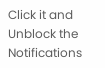Click it and Unblock the Notifications